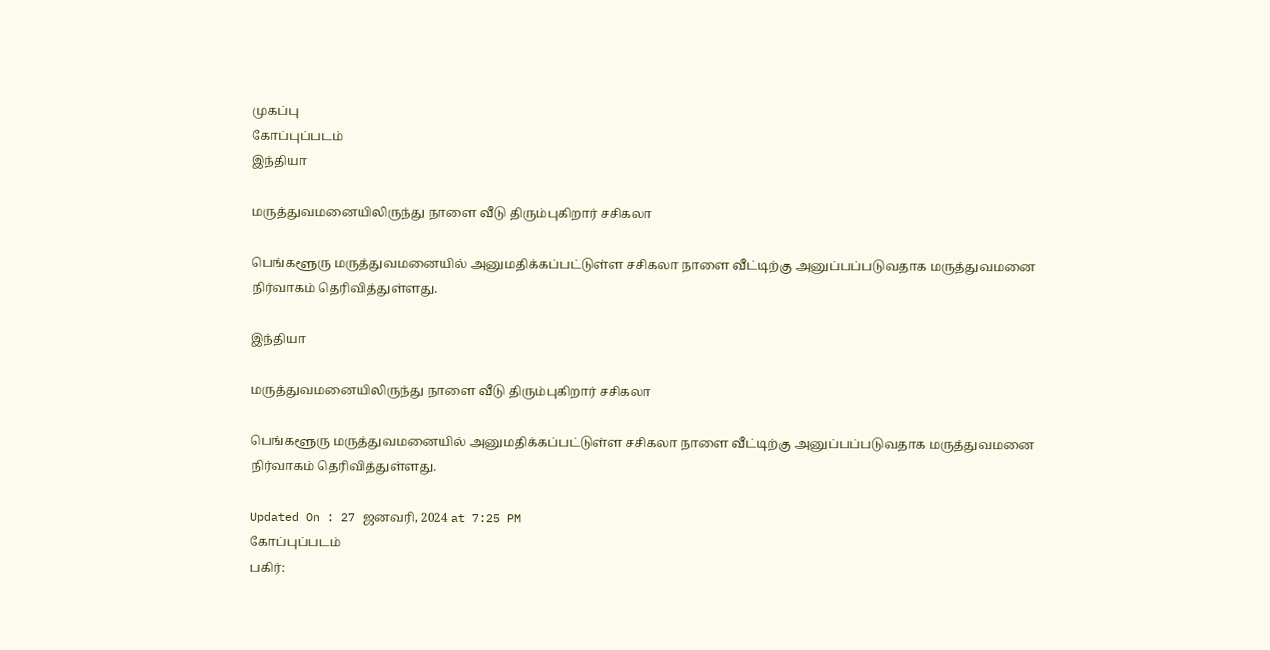முகப்பு
கோப்புப்படம்
இந்தியா

மருத்துவமனையிலிருந்து நாளை வீடு திரும்புகிறார் சசிகலா

பெங்களூரு மருத்துவமனையில் அனுமதிக்கப்பட்டுள்ள சசிகலா நாளை வீட்டிற்கு அனுப்பப்படுவதாக மருத்துவமனை நிர்வாகம் தெரிவித்துள்ளது.

இந்தியா

மருத்துவமனையிலிருந்து நாளை வீடு திரும்புகிறார் சசிகலா

பெங்களூரு மருத்துவமனையில் அனுமதிக்கப்பட்டுள்ள சசிகலா நாளை வீட்டிற்கு அனுப்பப்படுவதாக மருத்துவமனை நிர்வாகம் தெரிவித்துள்ளது.

Updated On : 27 ஜனவரி, 2024 at 7:25 PM
கோப்புப்படம்
பகிர்: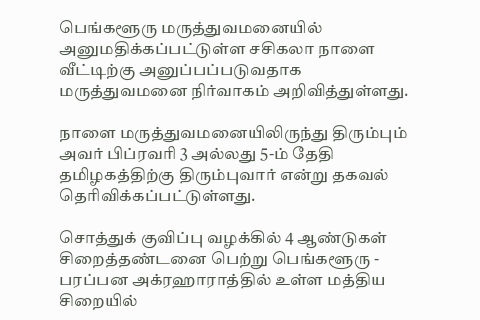பெங்களூரு மருத்துவமனையில் அனுமதிக்கப்பட்டுள்ள சசிகலா நாளை வீட்டிற்கு அனுப்பப்படுவதாக மருத்துவமனை நிர்வாகம் அறிவித்துள்ளது.

நாளை மருத்துவமனையிலிருந்து திரும்பும் அவர் பிப்ரவரி 3 அல்லது 5-ம் தேதி தமிழகத்திற்கு திரும்புவார் என்று தகவல் தெரிவிக்கப்பட்டுள்ளது.

சொத்துக் குவிப்பு வழக்கில் 4 ஆண்டுகள் சிறைத்தண்டனை பெற்று பெங்களூரு - பரப்பன அக்ரஹாராத்தில் உள்ள மத்திய சிறையில்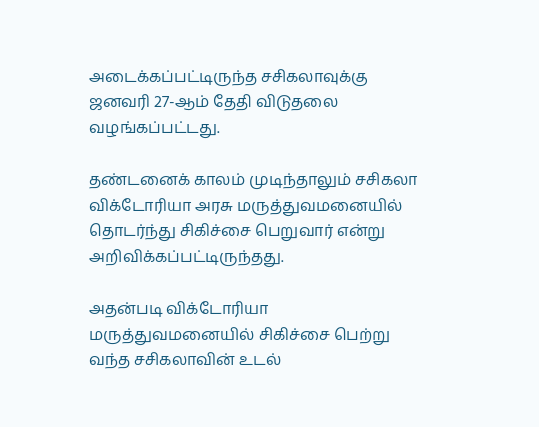அடைக்கப்பட்டிருந்த சசிகலாவுக்கு ஜனவரி 27-ஆம் தேதி விடுதலை வழங்கப்பட்டது.

தண்டனைக் காலம் முடிந்தாலும் சசிகலா விக்டோரியா அரசு மருத்துவமனையில் தொடர்ந்து சிகிச்சை பெறுவார் என்று அறிவிக்கப்பட்டிருந்தது.

அதன்படி விக்டோரியா மருத்துவமனையில் சிகிச்சை பெற்று வந்த சசிகலாவின் உடல்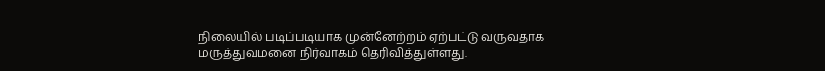நிலையில் படிப்படியாக முன்னேற்றம் ஏற்பட்டு வருவதாக மருத்துவமனை நிர்வாகம் தெரிவித்துள்ளது.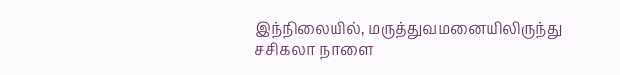இந்நிலையில், மருத்துவமனையிலிருந்து சசிகலா நாளை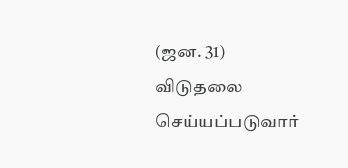(ஜன. 31) விடுதலை செய்யப்படுவார்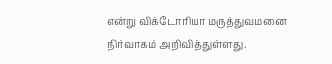என்று விக்டோரியா மருத்துவமனை நிர்வாகம் அறிவித்துள்ளது.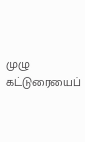முழு கட்டுரையைப்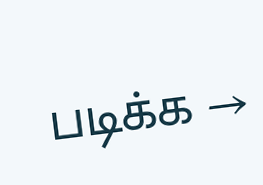படிக்க →